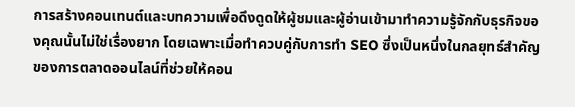การสร้างคอนเทนต์และบทความเพื่อดึงดูดให้ผู้ชมและผู้อ่านเข้ามาทำความรู้จักกับธุรกิจของคุณนั้นไม่ใช่เรื่องยาก โดยเฉพาะเมื่อทำควบคู่กับการทำ SEO ซึ่งเป็นหนึ่งในกลยุทธ์สำคัญของการตลาดออนไลน์ที่ช่วยให้คอน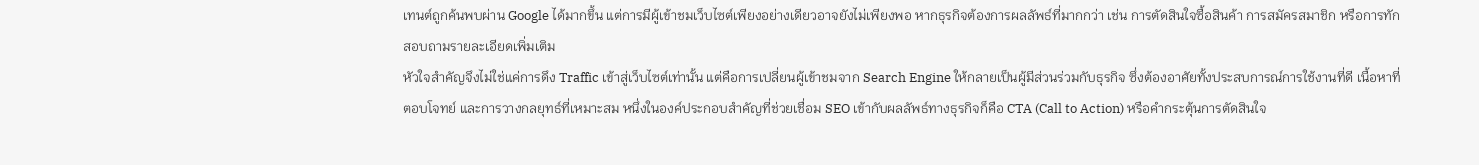เทนต์ถูกค้นพบผ่าน Google ได้มากขึ้น แต่การมีผู้เข้าชมเว็บไซต์เพียงอย่างเดียวอาจยังไม่เพียงพอ หากธุรกิจต้องการผลลัพธ์ที่มากกว่า เช่น การตัดสินใจซื้อสินค้า การสมัครสมาชิก หรือการทักสอบถามรายละเอียดเพิ่มเติม
หัวใจสำคัญจึงไม่ใช่แค่การดึง Traffic เข้าสู่เว็บไซต์เท่านั้น แต่คือการเปลี่ยนผู้เข้าชมจาก Search Engine ให้กลายเป็นผู้มีส่วนร่วมกับธุรกิจ ซึ่งต้องอาศัยทั้งประสบการณ์การใช้งานที่ดี เนื้อหาที่ตอบโจทย์ และการวางกลยุทธ์ที่เหมาะสม หนึ่งในองค์ประกอบสำคัญที่ช่วยเชื่อม SEO เข้ากับผลลัพธ์ทางธุรกิจก็คือ CTA (Call to Action) หรือคำกระตุ้นการตัดสินใจ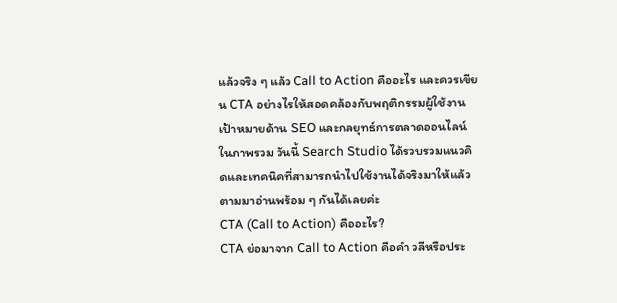แล้วจริง ๆ แล้ว Call to Action คืออะไร และควรเขียน CTA อย่างไรให้สอดคล้องกับพฤติกรรมผู้ใช้งาน เป้าหมายด้าน SEO และกลยุทธ์การตลาดออนไลน์ในภาพรวม วันนี้ Search Studio ได้รวบรวมแนวคิดและเทคนิคที่สามารถนำไปใช้งานได้จริงมาให้แล้ว ตามมาอ่านพร้อม ๆ กันได้เลยค่ะ
CTA (Call to Action) คืออะไร?
CTA ย่อมาจาก Call to Action คือคำ วลีหรือประ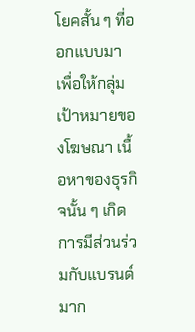โยคสั้น ๆ ที่ออกแบบมาเพื่อให้กลุ่มเป้าหมายของโฆษณา เนื้อหาของธุรกิจนั้น ๆ เกิดการมีส่วนร่วมกับแบรนด์มาก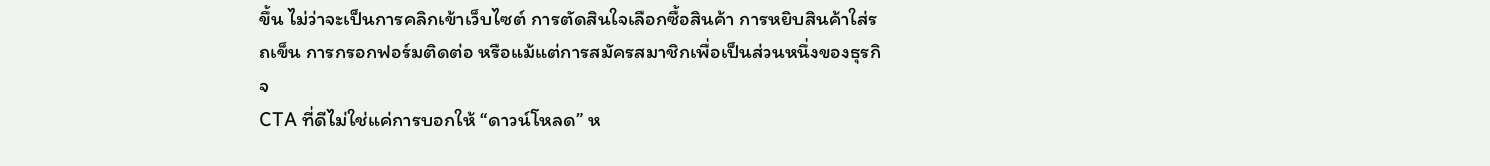ขึ้น ไม่ว่าจะเป็นการคลิกเข้าเว็บไซต์ การตัดสินใจเลือกซื้อสินค้า การหยิบสินค้าใส่รถเข็น การกรอกฟอร์มติดต่อ หรือแม้แต่การสมัครสมาชิกเพื่อเป็นส่วนหนึ่งของธุรกิจ
CTA ที่ดีไม่ใช่แค่การบอกให้ “ดาวน์โหลด” ห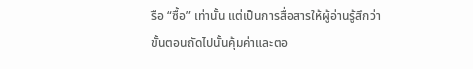รือ “ซื้อ” เท่านั้น แต่เป็นการสื่อสารให้ผู้อ่านรู้สึกว่า ขั้นตอนถัดไปนั้นคุ้มค่าและตอ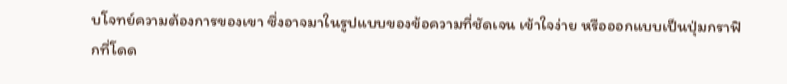บโจทย์ความต้องการของเขา ซึ่งอาจมาในรูปแบบของข้อความที่ชัดเจน เข้าใจง่าย หรือออกแบบเป็นปุ่มกราฟิกที่โดด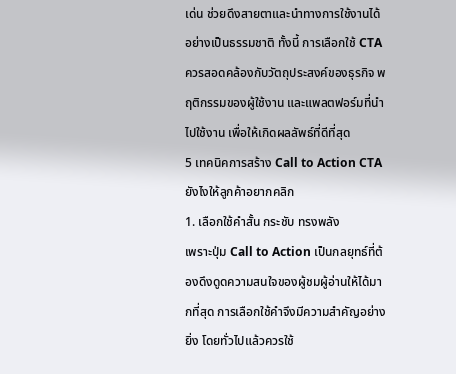เด่น ช่วยดึงสายตาและนำทางการใช้งานได้อย่างเป็นธรรมชาติ ทั้งนี้ การเลือกใช้ CTA ควรสอดคล้องกับวัตถุประสงค์ของธุรกิจ พฤติกรรมของผู้ใช้งาน และแพลตฟอร์มที่นำไปใช้งาน เพื่อให้เกิดผลลัพธ์ที่ดีที่สุด
5 เทคนิคการสร้าง Call to Action CTA ยังไงให้ลูกค้าอยากคลิก
1. เลือกใช้คำสั้น กระชับ ทรงพลัง
เพราะปุ่ม Call to Action เป็นกลยุทธ์ที่ต้องดึงดูดความสนใจของผู้ชมผู้อ่านให้ได้มากที่สุด การเลือกใช้คำจึงมีความสำคัญอย่างยิ่ง โดยทั่วไปแล้วควรใช้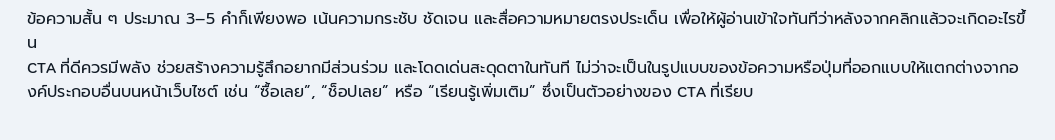ข้อความสั้น ๆ ประมาณ 3–5 คำก็เพียงพอ เน้นความกระชับ ชัดเจน และสื่อความหมายตรงประเด็น เพื่อให้ผู้อ่านเข้าใจทันทีว่าหลังจากคลิกแล้วจะเกิดอะไรขึ้น
CTA ที่ดีควรมีพลัง ช่วยสร้างความรู้สึกอยากมีส่วนร่วม และโดดเด่นสะดุดตาในทันที ไม่ว่าจะเป็นในรูปแบบของข้อความหรือปุ่มที่ออกแบบให้แตกต่างจากองค์ประกอบอื่นบนหน้าเว็บไซต์ เช่น “ซื้อเลย”, “ช็อปเลย” หรือ “เรียนรู้เพิ่มเติม” ซึ่งเป็นตัวอย่างของ CTA ที่เรียบ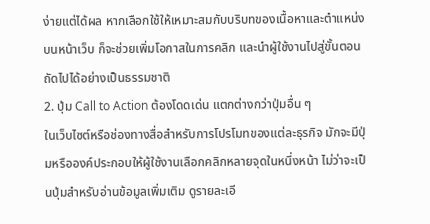ง่ายแต่ได้ผล หากเลือกใช้ให้เหมาะสมกับบริบทของเนื้อหาและตำแหน่งบนหน้าเว็บ ก็จะช่วยเพิ่มโอกาสในการคลิก และนำผู้ใช้งานไปสู่ขั้นตอนถัดไปได้อย่างเป็นธรรมชาติ
2. ปุ่ม Call to Action ต้องโดดเด่น แตกต่างกว่าปุ่มอื่น ๆ
ในเว็บไซต์หรือช่องทางสื่อสำหรับการโปรโมทของแต่ละธุรกิจ มักจะมีปุ่มหรือองค์ประกอบให้ผู้ใช้งานเลือกคลิกหลายจุดในหนึ่งหน้า ไม่ว่าจะเป็นปุ่มสำหรับอ่านข้อมูลเพิ่มเติม ดูรายละเอี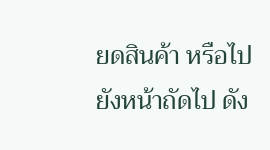ยดสินค้า หรือไปยังหน้าถัดไป ดัง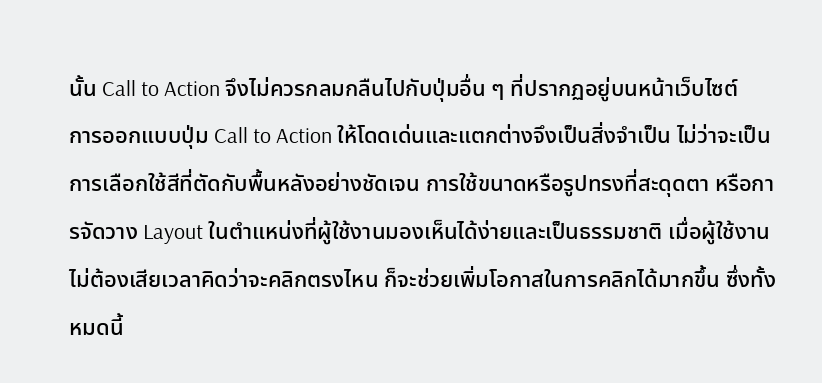นั้น Call to Action จึงไม่ควรกลมกลืนไปกับปุ่มอื่น ๆ ที่ปรากฏอยู่บนหน้าเว็บไซต์
การออกแบบปุ่ม Call to Action ให้โดดเด่นและแตกต่างจึงเป็นสิ่งจำเป็น ไม่ว่าจะเป็นการเลือกใช้สีที่ตัดกับพื้นหลังอย่างชัดเจน การใช้ขนาดหรือรูปทรงที่สะดุดตา หรือการจัดวาง Layout ในตำแหน่งที่ผู้ใช้งานมองเห็นได้ง่ายและเป็นธรรมชาติ เมื่อผู้ใช้งานไม่ต้องเสียเวลาคิดว่าจะคลิกตรงไหน ก็จะช่วยเพิ่มโอกาสในการคลิกได้มากขึ้น ซึ่งทั้งหมดนี้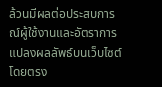ล้วนมีผลต่อประสบการณ์ผู้ใช้งานและอัตราการแปลงผลลัพธ์บนเว็บไซต์โดยตรง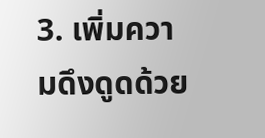3. เพิ่มความดึงดูดด้วย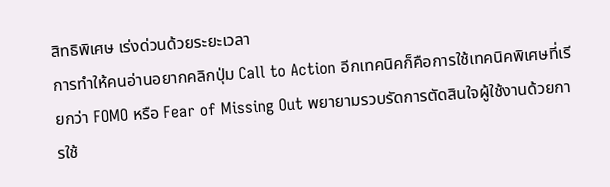สิทธิพิเศษ เร่งด่วนด้วยระยะเวลา
การทำให้คนอ่านอยากคลิกปุ่ม Call to Action อีกเทคนิคก็คือการใช้เทคนิคพิเศษที่เรียกว่า FOMO หรือ Fear of Missing Out พยายามรวบรัดการตัดสินใจผู้ใช้งานด้วยการใช้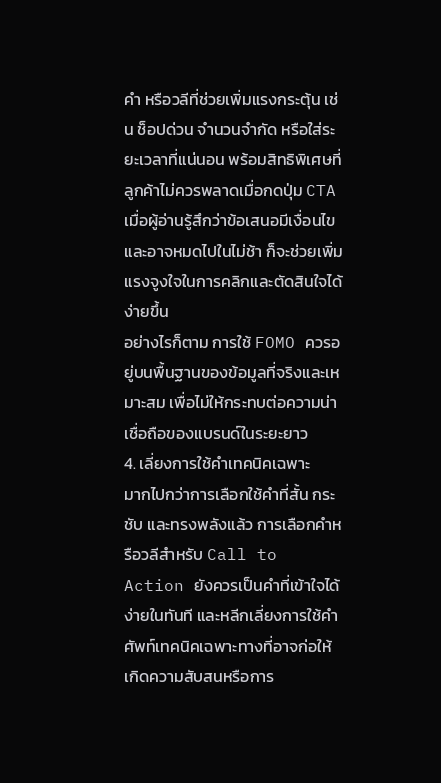คำ หรือวลีที่ช่วยเพิ่มแรงกระตุ้น เช่น ช็อปด่วน จำนวนจำกัด หรือใส่ระยะเวลาที่แน่นอน พร้อมสิทธิพิเศษที่ลูกค้าไม่ควรพลาดเมื่อกดปุ่ม CTA เมื่อผู้อ่านรู้สึกว่าข้อเสนอมีเงื่อนไขและอาจหมดไปในไม่ช้า ก็จะช่วยเพิ่มแรงจูงใจในการคลิกและตัดสินใจได้ง่ายขึ้น
อย่างไรก็ตาม การใช้ FOMO ควรอยู่บนพื้นฐานของข้อมูลที่จริงและเหมาะสม เพื่อไม่ให้กระทบต่อความน่าเชื่อถือของแบรนด์ในระยะยาว
4. เลี่ยงการใช้คำเทคนิคเฉพาะ
มากไปกว่าการเลือกใช้คำที่สั้น กระชับ และทรงพลังแล้ว การเลือกคำหรือวลีสำหรับ Call to Action ยังควรเป็นคำที่เข้าใจได้ง่ายในทันที และหลีกเลี่ยงการใช้คำศัพท์เทคนิคเฉพาะทางที่อาจก่อให้เกิดความสับสนหรือการ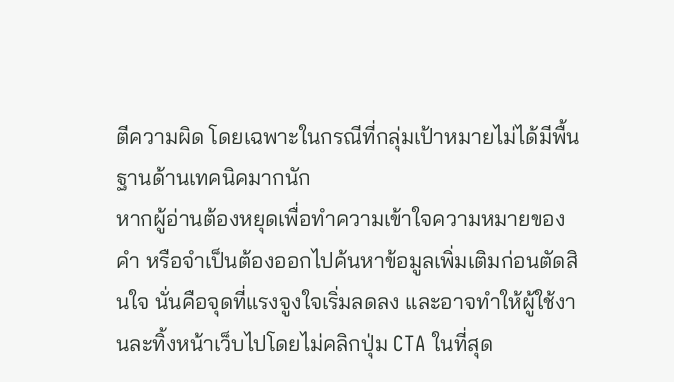ตีความผิด โดยเฉพาะในกรณีที่กลุ่มเป้าหมายไม่ได้มีพื้นฐานด้านเทคนิคมากนัก
หากผู้อ่านต้องหยุดเพื่อทำความเข้าใจความหมายของคำ หรือจำเป็นต้องออกไปค้นหาข้อมูลเพิ่มเติมก่อนตัดสินใจ นั่นคือจุดที่แรงจูงใจเริ่มลดลง และอาจทำให้ผู้ใช้งานละทิ้งหน้าเว็บไปโดยไม่คลิกปุ่ม CTA ในที่สุด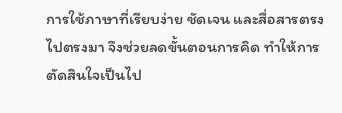การใช้ภาษาที่เรียบง่าย ชัดเจน และสื่อสารตรงไปตรงมา จึงช่วยลดขั้นตอนการคิด ทำให้การตัดสินใจเป็นไป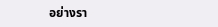อย่างรา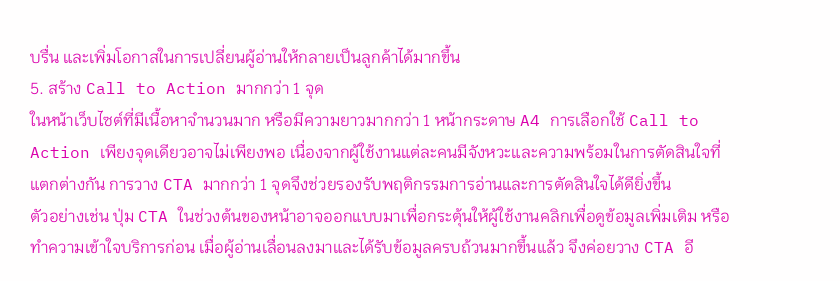บรื่น และเพิ่มโอกาสในการเปลี่ยนผู้อ่านให้กลายเป็นลูกค้าได้มากขึ้น
5. สร้าง Call to Action มากกว่า 1 จุด
ในหน้าเว็บไซต์ที่มีเนื้อหาจำนวนมาก หรือมีความยาวมากกว่า 1 หน้ากระดาษ A4 การเลือกใช้ Call to Action เพียงจุดเดียวอาจไม่เพียงพอ เนื่องจากผู้ใช้งานแต่ละคนมีจังหวะและความพร้อมในการตัดสินใจที่แตกต่างกัน การวาง CTA มากกว่า 1 จุดจึงช่วยรองรับพฤติกรรมการอ่านและการตัดสินใจได้ดียิ่งขึ้น
ตัวอย่างเช่น ปุ่ม CTA ในช่วงต้นของหน้าอาจออกแบบมาเพื่อกระตุ้นให้ผู้ใช้งานคลิกเพื่อดูข้อมูลเพิ่มเติม หรือทำความเข้าใจบริการก่อน เมื่อผู้อ่านเลื่อนลงมาและได้รับข้อมูลครบถ้วนมากขึ้นแล้ว จึงค่อยวาง CTA อี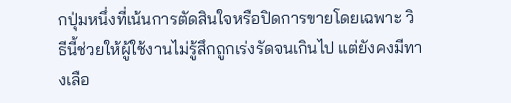กปุ่มหนึ่งที่เน้นการตัดสินใจหรือปิดการขายโดยเฉพาะ วิธีนี้ช่วยให้ผู้ใช้งานไม่รู้สึกถูกเร่งรัดจนเกินไป แต่ยังคงมีทางเลือ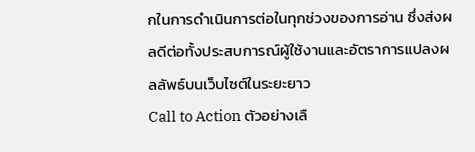กในการดำเนินการต่อในทุกช่วงของการอ่าน ซึ่งส่งผลดีต่อทั้งประสบการณ์ผู้ใช้งานและอัตราการแปลงผลลัพธ์บนเว็บไซต์ในระยะยาว
Call to Action ตัวอย่างเลื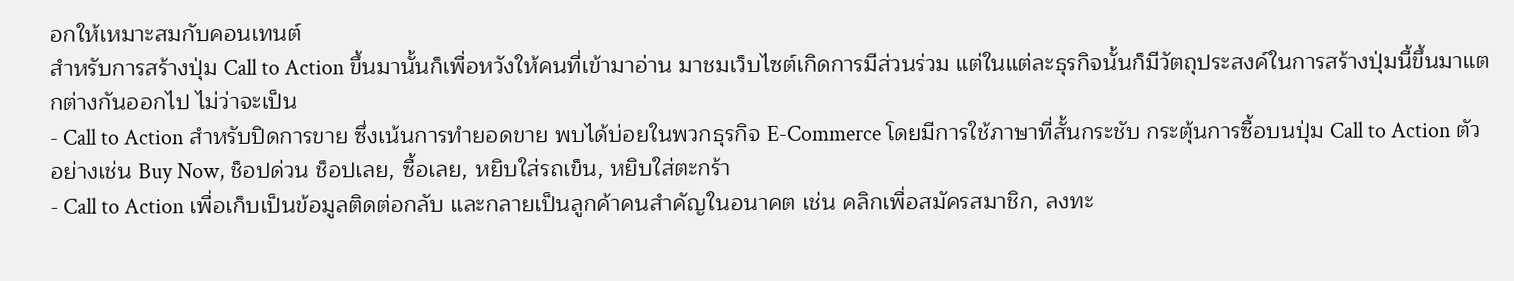อกให้เหมาะสมกับคอนเทนต์
สำหรับการสร้างปุ่ม Call to Action ขึ้นมานั้นก็เพื่อหวังให้คนที่เข้ามาอ่าน มาชมเว็บไซต์เกิดการมีส่วนร่วม แต่ในแต่ละธุรกิจนั้นก็มีวัตถุประสงค์ในการสร้างปุ่มนี้ขึ้นมาแตกต่างกันออกไป ไม่ว่าจะเป็น
- Call to Action สำหรับปิดการขาย ซึ่งเน้นการทำยอดขาย พบได้บ่อยในพวกธุรกิจ E-Commerce โดยมีการใช้ภาษาที่สั้นกระชับ กระตุ้นการซื้อบนปุ่ม Call to Action ตัวอย่างเช่น Buy Now, ช็อปด่วน ช็อปเลย, ซื้อเลย, หยิบใส่รถเข็น, หยิบใส่ตะกร้า
- Call to Action เพื่อเก็บเป็นข้อมูลติดต่อกลับ และกลายเป็นลูกค้าคนสำคัญในอนาคต เช่น คลิกเพื่อสมัครสมาชิก, ลงทะ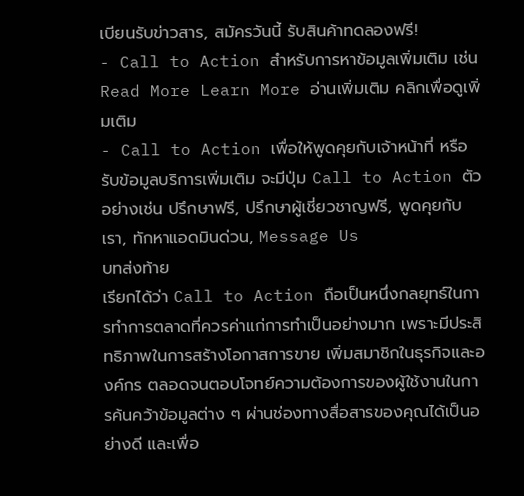เบียนรับข่าวสาร, สมัครวันนี้ รับสินค้าทดลองฟรี!
- Call to Action สำหรับการหาข้อมูลเพิ่มเติม เช่น Read More Learn More อ่านเพิ่มเติม คลิกเพื่อดูเพิ่มเติม
- Call to Action เพื่อให้พูดคุยกับเจ้าหน้าที่ หรือรับข้อมูลบริการเพิ่มเติม จะมีปุ่ม Call to Action ตัวอย่างเช่น ปรึกษาฟรี, ปรึกษาผู้เชี่ยวชาญฟรี, พูดคุยกับเรา, ทักหาแอดมินด่วน, Message Us
บทส่งท้าย
เรียกได้ว่า Call to Action ถือเป็นหนึ่งกลยุทธ์ในการทำการตลาดที่ควรค่าแก่การทำเป็นอย่างมาก เพราะมีประสิทธิภาพในการสร้างโอกาสการขาย เพิ่มสมาชิกในธุรกิจและองค์กร ตลอดจนตอบโจทย์ความต้องการของผู้ใช้งานในการค้นคว้าข้อมูลต่าง ๆ ผ่านช่องทางสื่อสารของคุณได้เป็นอย่างดี และเพื่อ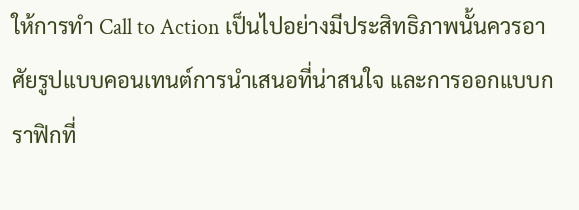ให้การทำ Call to Action เป็นไปอย่างมีประสิทธิภาพนั้นควรอาศัยรูปแบบคอนเทนต์การนำเสนอที่น่าสนใจ และการออกแบบกราฟิกที่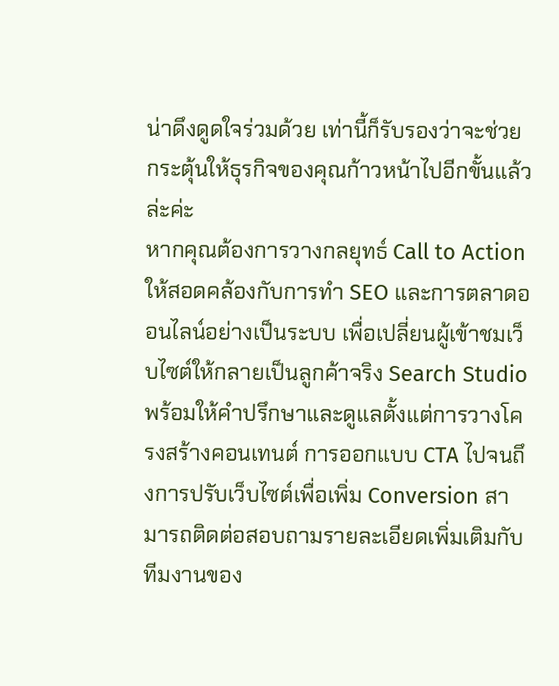น่าดึงดูดใจร่วมด้วย เท่านี้ก็รับรองว่าจะช่วยกระตุ้นให้ธุรกิจของคุณก้าวหน้าไปอีกขั้นแล้วล่ะค่ะ
หากคุณต้องการวางกลยุทธ์ Call to Action ให้สอดคล้องกับการทำ SEO และการตลาดออนไลน์อย่างเป็นระบบ เพื่อเปลี่ยนผู้เข้าชมเว็บไซต์ให้กลายเป็นลูกค้าจริง Search Studio พร้อมให้คำปรึกษาและดูแลตั้งแต่การวางโครงสร้างคอนเทนต์ การออกแบบ CTA ไปจนถึงการปรับเว็บไซต์เพื่อเพิ่ม Conversion สามารถติดต่อสอบถามรายละเอียดเพิ่มเติมกับทีมงานของ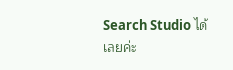Search Studio ได้เลยค่ะ